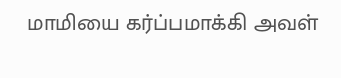மாமியை கர்ப்பமாக்கி அவள்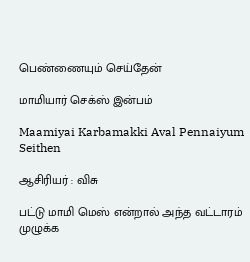பெண்ணையும் செய்தேன்

மாமியார் செக்ஸ் இன்பம்

Maamiyai Karbamakki Aval Pennaiyum Seithen

ஆசிரியர் : விசு

பட்டு மாமி மெஸ் என்றால் அந்த வட்டாரம் முழுக்க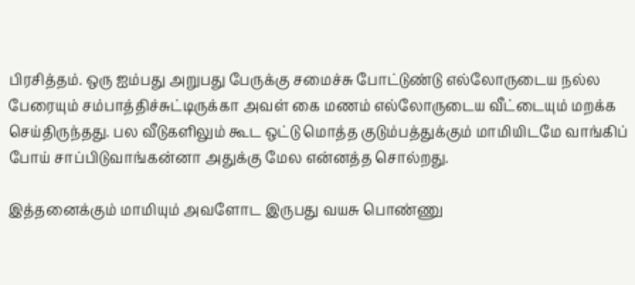பிரசித்தம். ஒரு ஐம்பது அறுபது பேருக்கு சமைச்சு போட்டுண்டு எல்லோருடைய நல்ல பேரையும் சம்பாத்திச்சுட்டிருக்கா அவள் கை மணம் எல்லோருடைய வீட்டையும் மறக்க செய்திருந்தது. பல வீடுகளிலும் கூட ஒட்டு மொத்த குடும்பத்துக்கும் மாமியிடமே வாங்கிப் போய் சாப்பிடுவாங்கன்னா அதுக்கு மேல என்னத்த சொல்றது.

இத்தனைக்கும் மாமியும் அவளோட இருபது வயசு பொண்ணு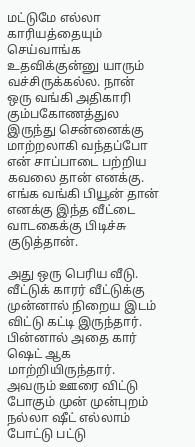மட்டுமே எல்லா காரியத்தையும் செய்வாங்க உதவிக்குன்னு யாரும் வச்சிருக்கல்ல. நான் ஒரு வங்கி அதிகாரி கும்பகோணத்துல இருந்து சென்னைக்கு மாற்றலாகி வந்தப்போ என் சாப்பாடை பற்றிய கவலை தான் எனக்கு. எங்க வங்கி பியூன் தான் எனக்கு இந்த வீட்டை வாடகைக்கு பிடிச்சு குடுத்தான்.

அது ஒரு பெரிய வீடு. வீட்டுக் காரர் வீட்டுக்கு முன்னால் நிறைய இடம் விட்டு கட்டி இருந்தார். பின்னால் அதை கார் ஷெட் ஆக மாற்றியிருந்தார். அவரும் ஊரை விட்டு போகும் முன் முன்புறம் நல்லா ஷீட் எல்லாம் போட்டு பட்டு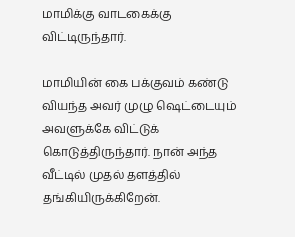மாமிக்கு வாடகைக்கு விட்டிருந்தார்.

மாமியின் கை பக்குவம் கண்டு வியந்த அவர் முழு ஷெட்டையும் அவளுக்கே விட்டுக் கொடுத்திருந்தார். நான் அந்த வீட்டில் முதல் தளத்தில் தங்கியிருக்கிறேன்.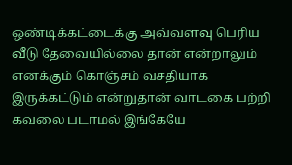ஒண்டிக்கட்டைக்கு அவ்வளவு பெரிய வீடு தேவையில்லை தான் என்றாலும் எனக்கும் கொஞ்சம் வசதியாக இருக்கட்டும் என்றுதான் வாடகை பற்றி கவலை படாமல் இங்கேயே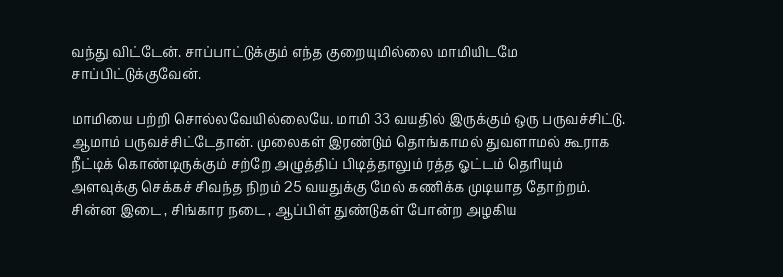வந்து விட்டேன். சாப்பாட்டுக்கும் எந்த குறையுமில்லை மாமியிடமே சாப்பிட்டுக்குவேன்.

மாமியை பற்றி சொல்லவேயில்லையே. மாமி 33 வயதில் இருக்கும் ஒரு பருவச்சிட்டு. ஆமாம் பருவச்சிட்டேதான். முலைகள் இரண்டும் தொங்காமல் துவளாமல் கூராக நீட்டிக் கொண்டிருக்கும் சற்றே அழுத்திப் பிடித்தாலும் ரத்த ஓட்டம் தெரியும் அளவுக்கு செக்கச் சிவந்த நிறம் 25 வயதுக்கு மேல் கணிக்க முடியாத தோற்றம். சின்ன இடை , சிங்கார நடை , ஆப்பிள் துண்டுகள் போன்ற அழகிய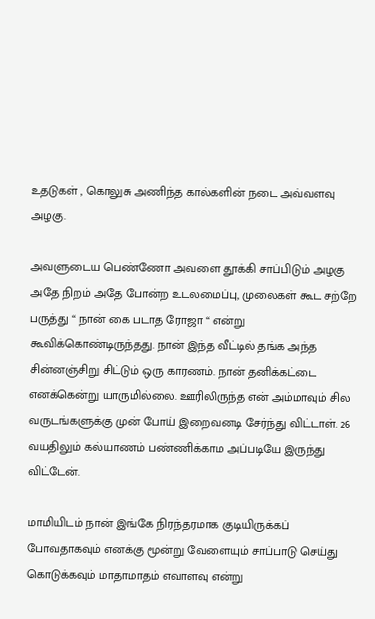உதடுகள் , கொலுசு அணிந்த கால்களின் நடை அவ்வளவு அழகு.

அவளுடைய பெண்ணோ அவளை தூக்கி சாப்பிடும் அழகு அதே நிறம் அதே போன்ற உடலமைப்பு, முலைகள் கூட சற்றே பருத்து “ நான் கை படாத ரோஜா “ என்று கூவிக்கொண்டிருந்தது. நான் இந்த வீட்டில் தங்க அந்த சின்னஞ்சிறு சிட்டும் ஒரு காரணம். நான் தனிக்கட்டை எனக்கென்று யாருமில்லை. ஊரிலிருந்த என் அம்மாவும் சில வருடங்களுக்கு முன் போய் இறைவனடி சேர்ந்து விட்டாள். 26 வயதிலும் கல்யாணம் பண்ணிக்காம அப்படியே இருந்து விட்டேன்.

மாமியிடம் நான் இங்கே நிரந்தரமாக குடியிருக்கப் போவதாகவும் எனக்கு மூன்று வேளையும் சாப்பாடு செய்து கொடுக்கவும் மாதாமாதம் எவாளவு என்று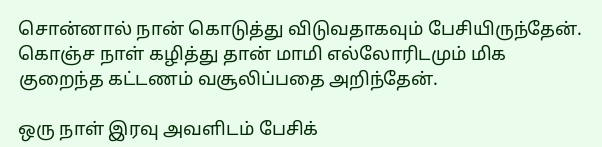சொன்னால் நான் கொடுத்து விடுவதாகவும் பேசியிருந்தேன். கொஞ்ச நாள் கழித்து தான் மாமி எல்லோரிடமும் மிக குறைந்த கட்டணம் வசூலிப்பதை அறிந்தேன்.

ஒரு நாள் இரவு அவளிடம் பேசிக்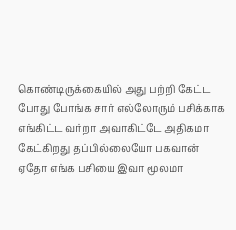கொண்டிருக்கையில் அது பற்றி கேட்ட போது போங்க சார் எல்லோரும் பசிக்காக எங்கிட்ட வர்றா அவாகிட்டே அதிகமா கேட்கிறது தப்பில்லையோ பகவான் ஏதோ எங்க பசியை இவா மூலமா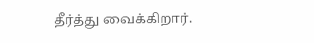தீர்த்து வைக்கிறார்.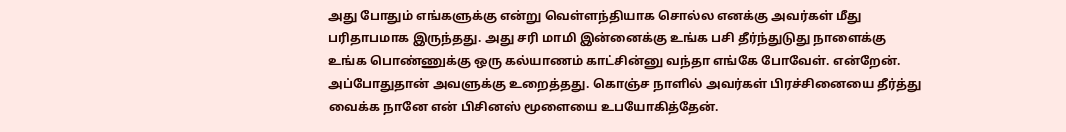அது போதும் எங்களுக்கு என்று வெள்ளந்தியாக சொல்ல எனக்கு அவர்கள் மீது பரிதாபமாக இருந்தது. அது சரி மாமி இன்னைக்கு உங்க பசி தீர்ந்துடுது நாளைக்கு உங்க பொண்ணுக்கு ஒரு கல்யாணம் காட்சின்னு வந்தா எங்கே போவேள். என்றேன். அப்போதுதான் அவளுக்கு உறைத்தது. கொஞ்ச நாளில் அவர்கள் பிரச்சினையை தீர்த்து வைக்க நானே என் பிசினஸ் மூளையை உபயோகித்தேன்.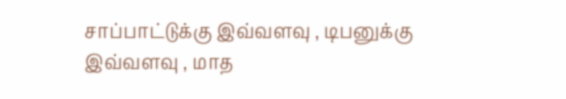சாப்பாட்டுக்கு இவ்வளவு , டிபனுக்கு இவ்வளவு , மாத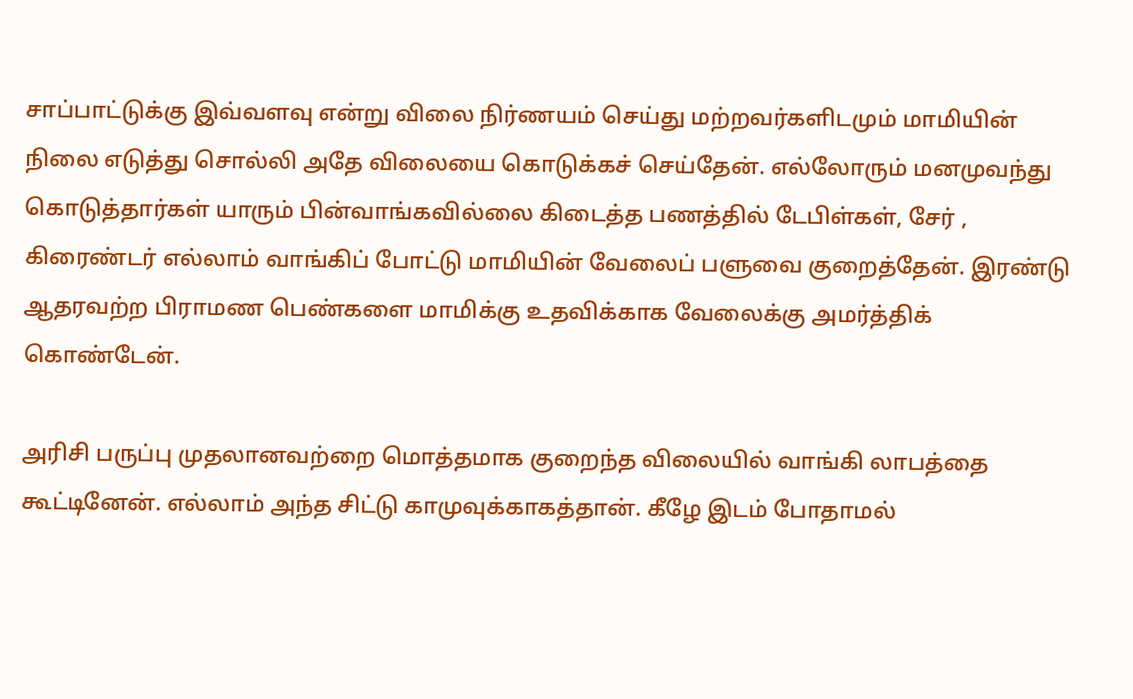சாப்பாட்டுக்கு இவ்வளவு என்று விலை நிர்ணயம் செய்து மற்றவர்களிடமும் மாமியின் நிலை எடுத்து சொல்லி அதே விலையை கொடுக்கச் செய்தேன். எல்லோரும் மனமுவந்து கொடுத்தார்கள் யாரும் பின்வாங்கவில்லை கிடைத்த பணத்தில் டேபிள்கள், சேர் , கிரைண்டர் எல்லாம் வாங்கிப் போட்டு மாமியின் வேலைப் பளுவை குறைத்தேன். இரண்டு ஆதரவற்ற பிராமண பெண்களை மாமிக்கு உதவிக்காக வேலைக்கு அமர்த்திக் கொண்டேன்.

அரிசி பருப்பு முதலானவற்றை மொத்தமாக குறைந்த விலையில் வாங்கி லாபத்தை கூட்டினேன். எல்லாம் அந்த சிட்டு காமுவுக்காகத்தான். கீழே இடம் போதாமல்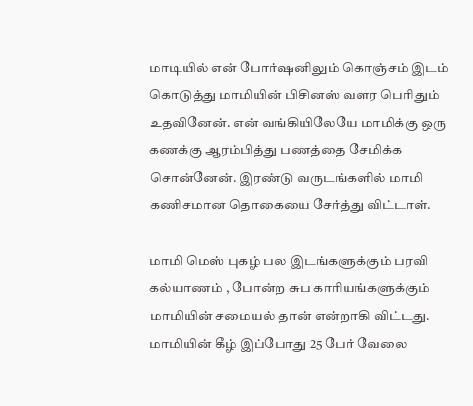மாடியில் என் போர்ஷனிலும் கொஞ்சம் இடம் கொடுத்து மாமியின் பிசினஸ் வளர பெரிதும் உதவினேன். என் வங்கியிலேயே மாமிக்கு ஒரு கணக்கு ஆரம்பித்து பணத்தை சேமிக்க சொன்னேன். இரண்டு வருடங்களில் மாமி கணிசமான தொகையை சேர்த்து விட்டாள்.

மாமி மெஸ் புகழ் பல இடங்களுக்கும் பரவி கல்யாணம் , போன்ற சுப காரியங்களுக்கும் மாமியின் சமையல் தான் என்றாகி விட்டது. மாமியின் கீழ் இப்போது 25 பேர் வேலை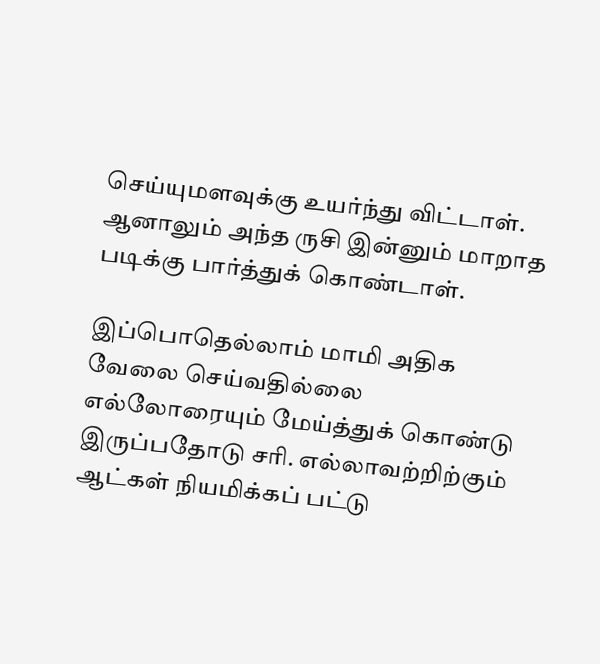செய்யுமளவுக்கு உயர்ந்து விட்டாள். ஆனாலும் அந்த ருசி இன்னும் மாறாத படிக்கு பார்த்துக் கொண்டாள்.

இப்பொதெல்லாம் மாமி அதிக வேலை செய்வதில்லை எல்லோரையும் மேய்த்துக் கொண்டு இருப்பதோடு சரி. எல்லாவற்றிற்கும் ஆட்கள் நியமிக்கப் பட்டு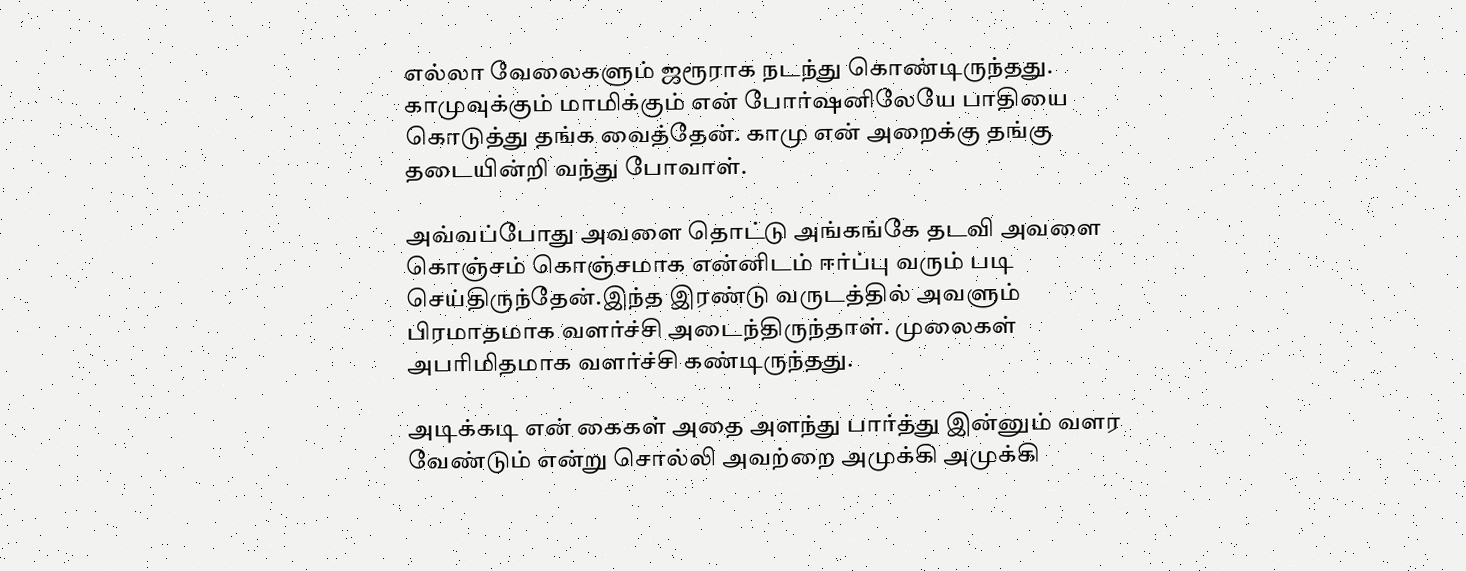எல்லா வேலைகளும் ஜரூராக நடந்து கொண்டிருந்தது. காமுவுக்கும் மாமிக்கும் என் போர்ஷனிலேயே பாதியை கொடுத்து தங்க வைத்தேன். காமு என் அறைக்கு தங்கு தடையின்றி வந்து போவாள்.

அவ்வப்போது அவளை தொட்டு அங்கங்கே தடவி அவளை கொஞ்சம் கொஞ்சமாக என்னிடம் ஈர்ப்பு வரும் படி செய்திருந்தேன்.இந்த இரண்டு வருடத்தில் அவளும் பிரமாதமாக வளர்ச்சி அடைந்திருந்தாள். முலைகள் அபரிமிதமாக வளர்ச்சி கண்டிருந்தது.

அடிக்கடி என் கைகள் அதை அளந்து பார்த்து இன்னும் வளர வேண்டும் என்று சொல்லி அவற்றை அமுக்கி அமுக்கி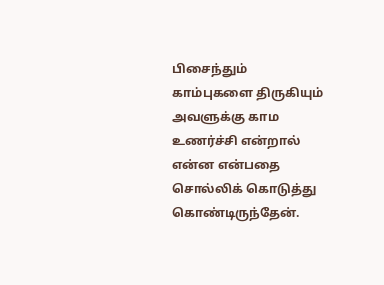பிசைந்தும் காம்புகளை திருகியும் அவளுக்கு காம உணர்ச்சி என்றால் என்ன என்பதை சொல்லிக் கொடுத்து கொண்டிருந்தேன்.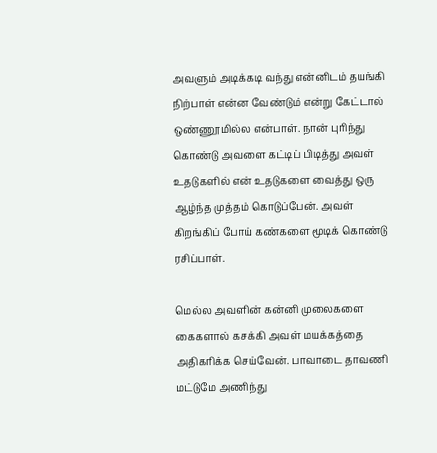அவளும் அடிக்கடி வந்து என்னிடம் தயங்கி நிற்பாள் என்ன வேண்டும் என்று கேட்டால் ஒண்ணூமில்ல என்பாள். நான் புரிந்து கொண்டு அவளை கட்டிப் பிடித்து அவள் உதடுகளில் என் உதடுகளை வைத்து ஒரு ஆழ்ந்த முத்தம் கொடுப்பேன். அவள் கிறங்கிப் போய் கண்களை மூடிக் கொண்டு ரசிப்பாள்.

மெல்ல அவளின் கன்னி முலைகளை கைகளால் கசக்கி அவள் மயக்கத்தை அதிகரிக்க செய்வேன். பாவாடை தாவணி மட்டுமே அணிந்து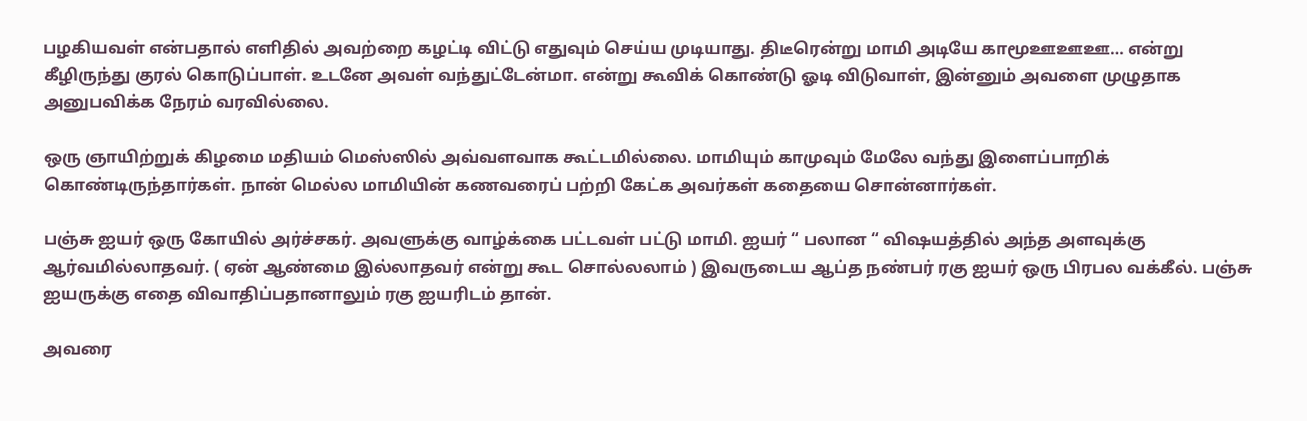பழகியவள் என்பதால் எளிதில் அவற்றை கழட்டி விட்டு எதுவும் செய்ய முடியாது. திடீரென்று மாமி அடியே காமூஊஊஊ… என்று கீழிருந்து குரல் கொடுப்பாள். உடனே அவள் வந்துட்டேன்மா. என்று கூவிக் கொண்டு ஓடி விடுவாள், இன்னும் அவளை முழுதாக அனுபவிக்க நேரம் வரவில்லை.

ஒரு ஞாயிற்றுக் கிழமை மதியம் மெஸ்ஸில் அவ்வளவாக கூட்டமில்லை. மாமியும் காமுவும் மேலே வந்து இளைப்பாறிக் கொண்டிருந்தார்கள். நான் மெல்ல மாமியின் கணவரைப் பற்றி கேட்க அவர்கள் கதையை சொன்னார்கள்.

பஞ்சு ஐயர் ஒரு கோயில் அர்ச்சகர். அவளுக்கு வாழ்க்கை பட்டவள் பட்டு மாமி. ஐயர் “ பலான “ விஷயத்தில் அந்த அளவுக்கு ஆர்வமில்லாதவர். ( ஏன் ஆண்மை இல்லாதவர் என்று கூட சொல்லலாம் ) இவருடைய ஆப்த நண்பர் ரகு ஐயர் ஒரு பிரபல வக்கீல். பஞ்சு ஐயருக்கு எதை விவாதிப்பதானாலும் ரகு ஐயரிடம் தான்.

அவரை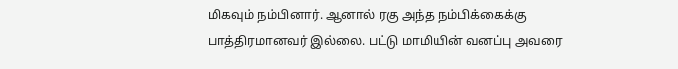மிகவும் நம்பினார். ஆனால் ரகு அந்த நம்பிக்கைக்கு பாத்திரமானவர் இல்லை. பட்டு மாமியின் வனப்பு அவரை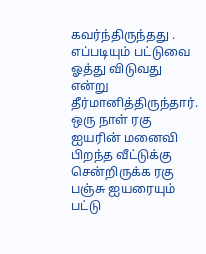கவர்ந்திருந்தது . எப்படியும் பட்டுவை ஓத்து விடுவது என்று தீர்மானித்திருந்தார். ஒரு நாள் ரகு ஐயரின் மனைவி பிறந்த வீட்டுக்கு சென்றிருக்க ரகு பஞ்சு ஐயரையும் பட்டு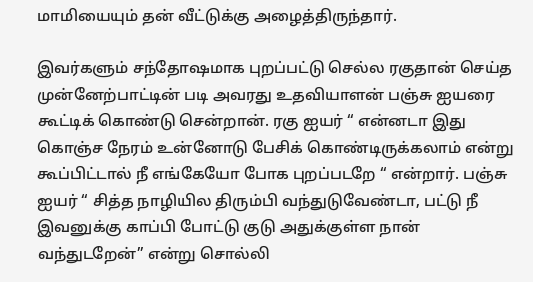மாமியையும் தன் வீட்டுக்கு அழைத்திருந்தார்.

இவர்களும் சந்தோஷமாக புறப்பட்டு செல்ல ரகுதான் செய்த முன்னேற்பாட்டின் படி அவரது உதவியாளன் பஞ்சு ஐயரை கூட்டிக் கொண்டு சென்றான். ரகு ஐயர் “ என்னடா இது கொஞ்ச நேரம் உன்னோடு பேசிக் கொண்டிருக்கலாம் என்று கூப்பிட்டால் நீ எங்கேயோ போக புறப்படறே “ என்றார். பஞ்சு ஐயர் “ சித்த நாழியில திரும்பி வந்துடுவேண்டா, பட்டு நீ இவனுக்கு காப்பி போட்டு குடு அதுக்குள்ள நான் வந்துடறேன்” என்று சொல்லி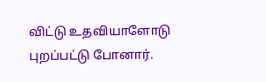விட்டு உதவியாளோடு புறப்பட்டு போனார்.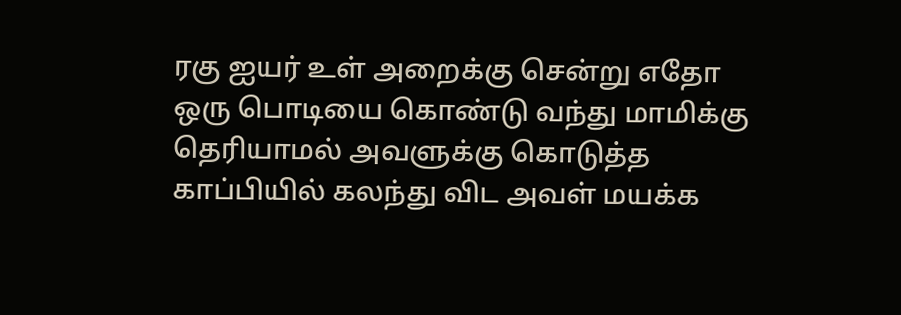ரகு ஐயர் உள் அறைக்கு சென்று எதோ ஒரு பொடியை கொண்டு வந்து மாமிக்கு தெரியாமல் அவளுக்கு கொடுத்த காப்பியில் கலந்து விட அவள் மயக்க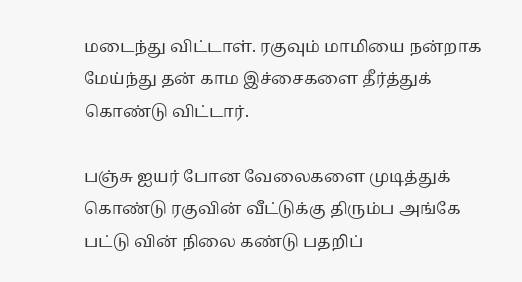மடைந்து விட்டாள். ரகுவும் மாமியை நன்றாக மேய்ந்து தன் காம இச்சைகளை தீர்த்துக் கொண்டு விட்டார்.

பஞ்சு ஐயர் போன வேலைகளை முடித்துக் கொண்டு ரகுவின் வீட்டுக்கு திரும்ப அங்கே பட்டு வின் நிலை கண்டு பதறிப்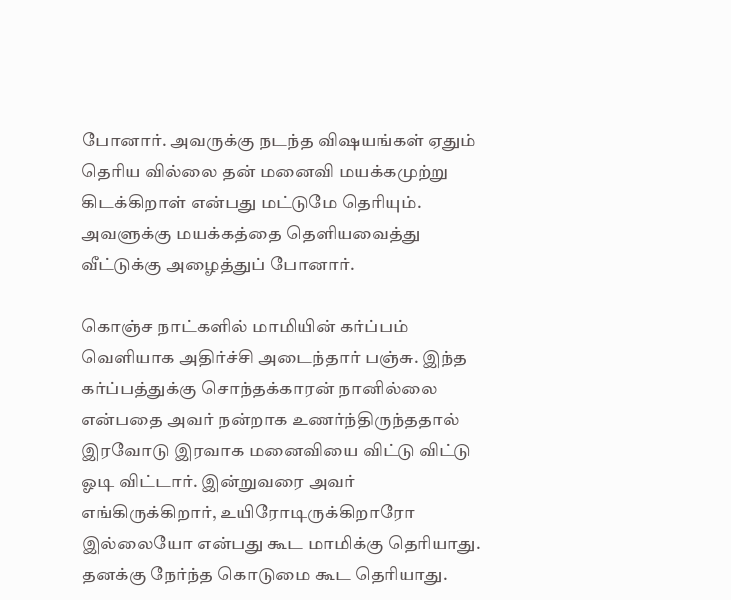போனார். அவருக்கு நடந்த விஷயங்கள் ஏதும் தெரிய வில்லை தன் மனைவி மயக்கமுற்று கிடக்கிறாள் என்பது மட்டுமே தெரியும். அவளுக்கு மயக்கத்தை தெளியவைத்து வீட்டுக்கு அழைத்துப் போனார்.

கொஞ்ச நாட்களில் மாமியின் கர்ப்பம் வெளியாக அதிர்ச்சி அடைந்தார் பஞ்சு. இந்த கர்ப்பத்துக்கு சொந்தக்காரன் நானில்லை என்பதை அவர் நன்றாக உணர்ந்திருந்ததால் இரவோடு இரவாக மனைவியை விட்டு விட்டு ஓடி விட்டார். இன்றுவரை அவர் எங்கிருக்கிறார், உயிரோடிருக்கிறாரோ இல்லையோ என்பது கூட மாமிக்கு தெரியாது. தனக்கு நேர்ந்த கொடுமை கூட தெரியாது.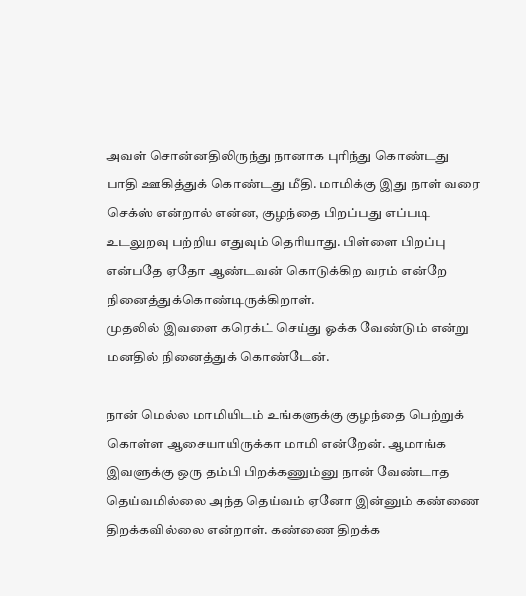அவள் சொன்னதிலிருந்து நானாக புரிந்து கொண்டது பாதி ஊகித்துக் கொண்டது மீதி. மாமிக்கு இது நாள் வரை செக்ஸ் என்றால் என்ன, குழந்தை பிறப்பது எப்படி உடலுறவு பற்றிய எதுவும் தெரியாது. பிள்ளை பிறப்பு என்பதே ஏதோ ஆண்டவன் கொடுக்கிற வரம் என்றே நினைத்துக்கொண்டிருக்கிறாள்.
முதலில் இவளை கரெக்ட் செய்து ஓக்க வேண்டும் என்று மனதில் நினைத்துக் கொண்டேன்.

நான் மெல்ல மாமியிடம் உங்களுக்கு குழந்தை பெற்றுக் கொள்ள ஆசையாயிருக்கா மாமி என்றேன். ஆமாங்க இவளுக்கு ஒரு தம்பி பிறக்கணும்னு நான் வேண்டாத தெய்வமில்லை அந்த தெய்வம் ஏனோ இன்னும் கண்ணை திறக்கவில்லை என்றாள். கண்ணை திறக்க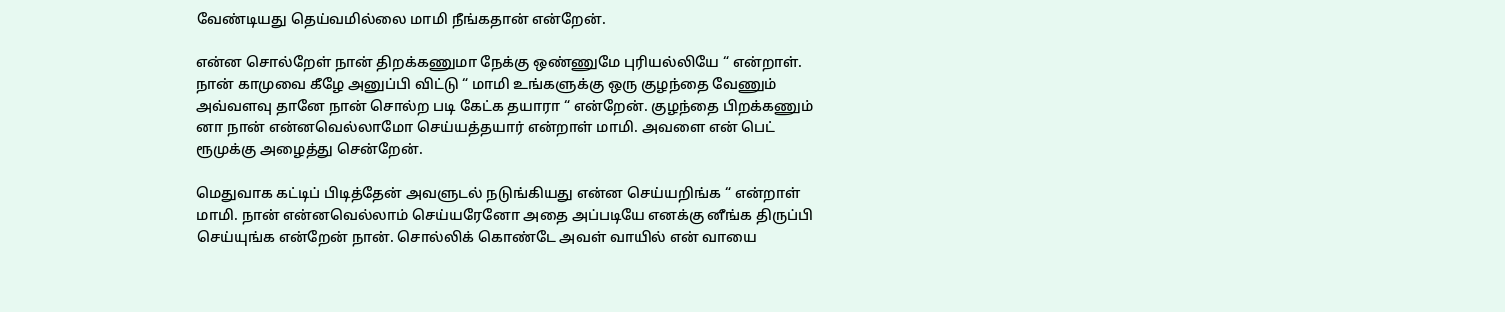வேண்டியது தெய்வமில்லை மாமி நீங்கதான் என்றேன்.

என்ன சொல்றேள் நான் திறக்கணுமா நேக்கு ஒண்ணுமே புரியல்லியே “ என்றாள். நான் காமுவை கீழே அனுப்பி விட்டு “ மாமி உங்களுக்கு ஒரு குழந்தை வேணும் அவ்வளவு தானே நான் சொல்ற படி கேட்க தயாரா “ என்றேன். குழந்தை பிறக்கணும் னா நான் என்னவெல்லாமோ செய்யத்தயார் என்றாள் மாமி. அவளை என் பெட் ரூமுக்கு அழைத்து சென்றேன்.

மெதுவாக கட்டிப் பிடித்தேன் அவளுடல் நடுங்கியது என்ன செய்யறிங்க “ என்றாள் மாமி. நான் என்னவெல்லாம் செய்யரேனோ அதை அப்படியே எனக்கு னீங்க திருப்பி செய்யுங்க என்றேன் நான். சொல்லிக் கொண்டே அவள் வாயில் என் வாயை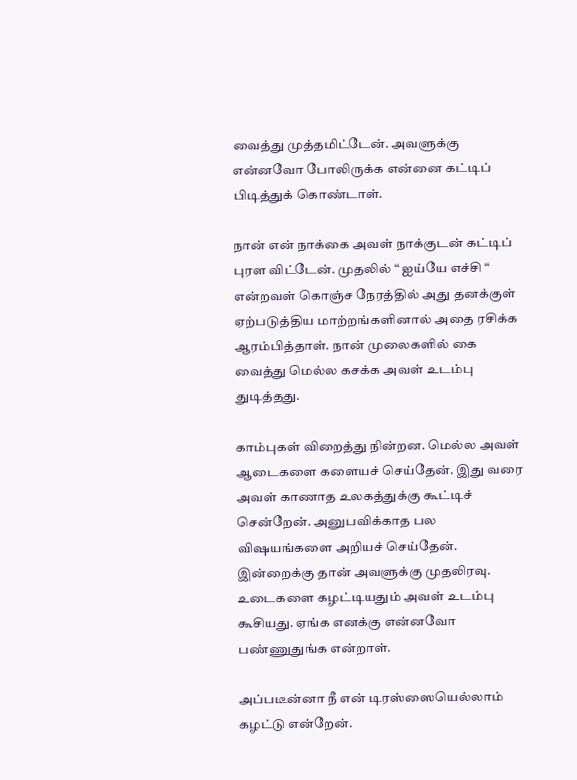வைத்து முத்தமிட்டேன். அவளுக்கு என்னவோ போலிருக்க என்னை கட்டிப் பிடித்துக் கொண்டாள்.

நான் என் நாக்கை அவள் நாக்குடன் கட்டிப் புரள விட்டேன். முதலில் “ ஐய்யே எச்சி “ என்றவள் கொஞ்ச நேரத்தில் அது தனக்குள் ஏற்படுத்திய மாற்றங்களினால் அதை ரசிக்க ஆரம்பித்தாள். நான் முலைகளில் கை வைத்து மெல்ல கசக்க அவள் உடம்பு துடித்தது.

காம்புகள் விறைத்து நின்றன. மெல்ல அவள் ஆடைகளை களையச் செய்தேன். இது வரை அவள் காணாத உலகத்துக்கு கூட்டிச் சென்றேன். அனுபவிக்காத பல விஷயங்களை அறியச் செய்தேன். இன்றைக்கு தான் அவளுக்கு முதலிரவு. உடைகளை கழட்டியதும் அவள் உடம்பு கூசியது. ஏங்க எனக்கு என்னவோ பண்ணுதுங்க என்றாள்.

அப்படீன்னா நீ என் டிரஸ்ஸையெல்லாம் கழட்டு என்றேன்.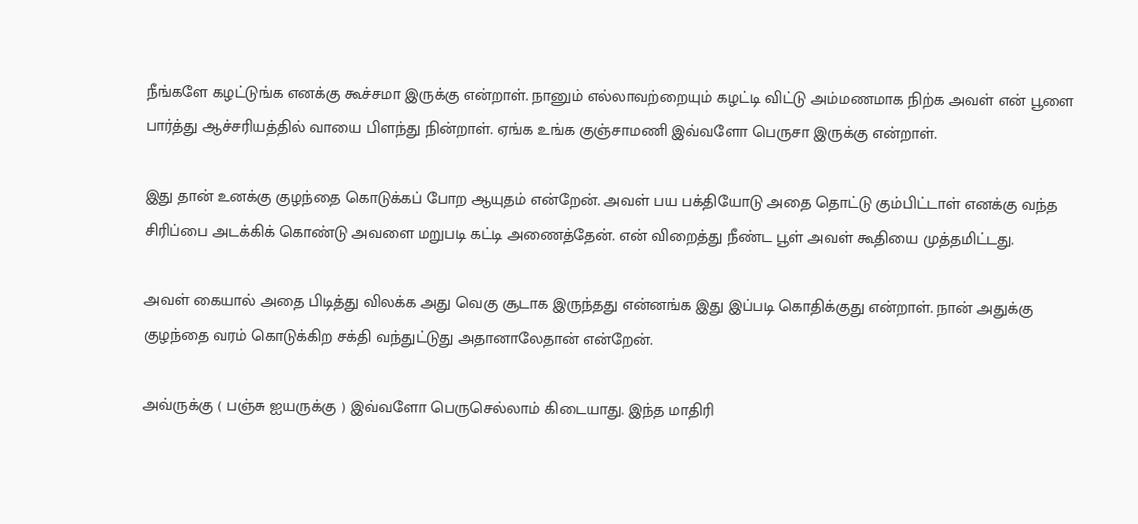நீங்களே கழட்டுங்க எனக்கு கூச்சமா இருக்கு என்றாள். நானும் எல்லாவற்றையும் கழட்டி விட்டு அம்மணமாக நிற்க அவள் என் பூளை பார்த்து ஆச்சரியத்தில் வாயை பிளந்து நின்றாள். ஏங்க உங்க குஞ்சாமணி இவ்வளோ பெருசா இருக்கு என்றாள்.

இது தான் உனக்கு குழந்தை கொடுக்கப் போற ஆயுதம் என்றேன். அவள் பய பக்தியோடு அதை தொட்டு கும்பிட்டாள் எனக்கு வந்த சிரிப்பை அடக்கிக் கொண்டு அவளை மறுபடி கட்டி அணைத்தேன். என் விறைத்து நீண்ட பூள் அவள் கூதியை முத்தமிட்டது.

அவள் கையால் அதை பிடித்து விலக்க அது வெகு சூடாக இருந்தது என்னங்க இது இப்படி கொதிக்குது என்றாள். நான் அதுக்கு குழந்தை வரம் கொடுக்கிற சக்தி வந்துட்டுது அதானாலேதான் என்றேன்.

அவ்ருக்கு ( பஞ்சு ஐயருக்கு ) இவ்வளோ பெருசெல்லாம் கிடையாது. இந்த மாதிரி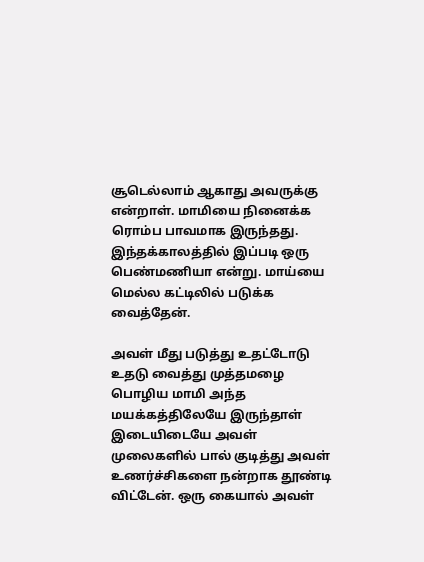சூடெல்லாம் ஆகாது அவருக்கு என்றாள். மாமியை நினைக்க ரொம்ப பாவமாக இருந்தது. இந்தக்காலத்தில் இப்படி ஒரு பெண்மணியா என்று. மாய்யை மெல்ல கட்டிலில் படுக்க வைத்தேன்.

அவள் மீது படுத்து உதட்டோடு உதடு வைத்து முத்தமழை பொழிய மாமி அந்த மயக்கத்திலேயே இருந்தாள் இடையிடையே அவள் முலைகளில் பால் குடித்து அவள் உணர்ச்சிகளை நன்றாக தூண்டி விட்டேன். ஒரு கையால் அவள்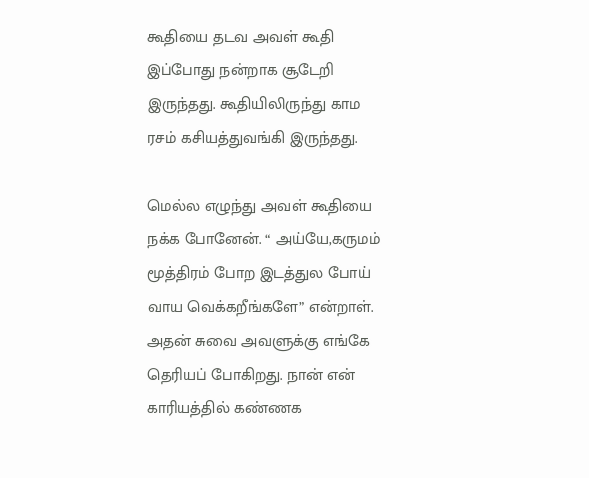கூதியை தடவ அவள் கூதி இப்போது நன்றாக சூடேறி இருந்தது. கூதியிலிருந்து காம ரசம் கசியத்துவங்கி இருந்தது.

மெல்ல எழுந்து அவள் கூதியை நக்க போனேன். “ அய்யே,கருமம் மூத்திரம் போற இடத்துல போய் வாய வெக்கறீங்களே” என்றாள். அதன் சுவை அவளுக்கு எங்கே தெரியப் போகிறது. நான் என் காரியத்தில் கண்ணக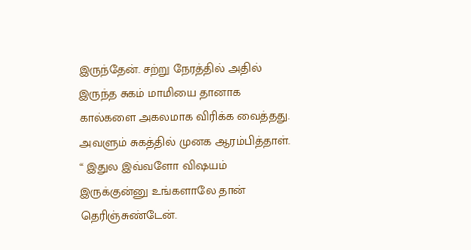இருந்தேன். சற்று நேரத்தில் அதில் இருந்த சுகம் மாமியை தானாக கால்களை அகலமாக விரிக்க வைத்தது. அவளும் சுகத்தில் முனக ஆரம்பித்தாள். “ இதுல இவ்வளோ விஷயம் இருக்குன்னு உங்களாலே தான் தெரிஞ்சுண்டேன்.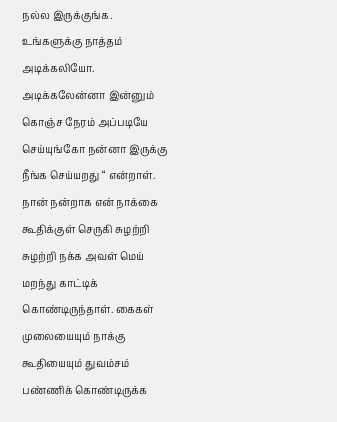நல்ல இருக்குங்க. உங்களுக்கு நாத்தம் அடிக்கலியோ. அடிக்கலேன்னா இன்னும் கொஞ்ச நேரம் அப்படியே செய்யுங்கோ நன்னா இருக்கு நீங்க செய்யறது “ என்றாள். நான் நன்றாக என் நாக்கை கூதிக்குள் செருகி சுழற்றி சுழற்றி நக்க அவள் மெய் மறந்து காட்டிக் கொண்டிருந்தாள். கைகள் முலையையும் நாக்கு கூதியையும் துவம்சம் பண்ணிக் கொண்டிருக்க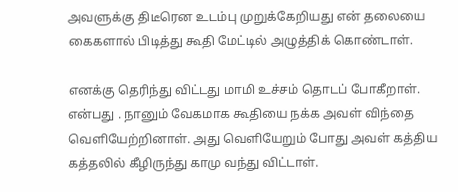அவளுக்கு திடீரென உடம்பு முறுக்கேறியது என் தலையை கைகளால் பிடித்து கூதி மேட்டில் அழுத்திக் கொண்டாள்.

எனக்கு தெரிந்து விட்டது மாமி உச்சம் தொடப் போகீறாள். என்பது . நானும் வேகமாக கூதியை நக்க அவள் விந்தை வெளியேற்றினாள். அது வெளியேறும் போது அவள் கத்திய கத்தலில் கீழிருந்து காமு வந்து விட்டாள்.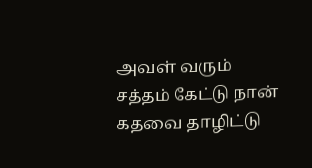அவள் வரும் சத்தம் கேட்டு நான் கதவை தாழிட்டு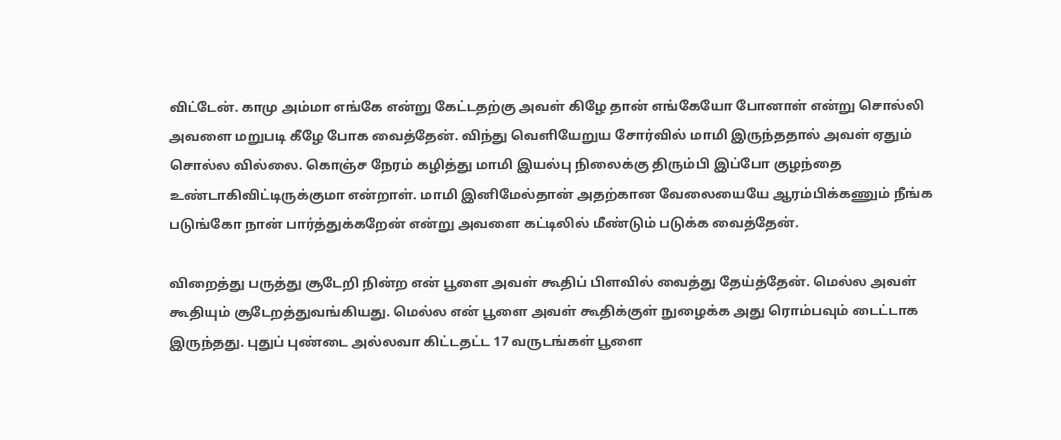விட்டேன். காமு அம்மா எங்கே என்று கேட்டதற்கு அவள் கிழே தான் எங்கேயோ போனாள் என்று சொல்லி அவளை மறுபடி கீழே போக வைத்தேன். விந்து வெளியேறுய சோர்வில் மாமி இருந்ததால் அவள் ஏதும் சொல்ல வில்லை. கொஞ்ச நேரம் கழித்து மாமி இயல்பு நிலைக்கு திரும்பி இப்போ குழந்தை உண்டாகிவிட்டிருக்குமா என்றாள். மாமி இனிமேல்தான் அதற்கான வேலையையே ஆரம்பிக்கணும் நீங்க படுங்கோ நான் பார்த்துக்கறேன் என்று அவளை கட்டிலில் மீண்டும் படுக்க வைத்தேன்.

விறைத்து பருத்து சூடேறி நின்ற என் பூளை அவள் கூதிப் பிளவில் வைத்து தேய்த்தேன். மெல்ல அவள் கூதியும் சூடேறத்துவங்கியது. மெல்ல என் பூளை அவள் கூதிக்குள் நுழைக்க அது ரொம்பவும் டைட்டாக இருந்தது. புதுப் புண்டை அல்லவா கிட்டதட்ட 17 வருடங்கள் பூளை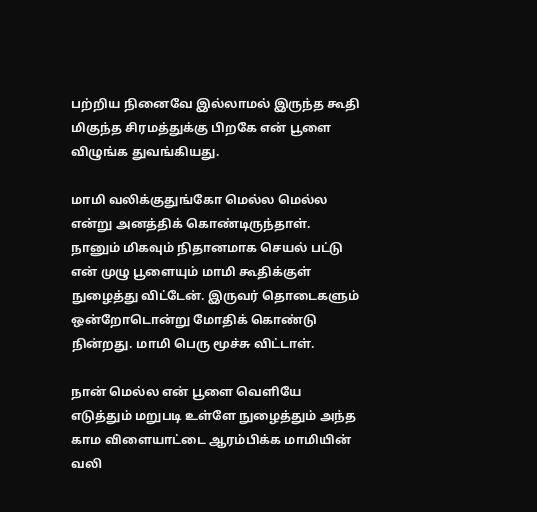பற்றிய நினைவே இல்லாமல் இருந்த கூதி மிகுந்த சிரமத்துக்கு பிறகே என் பூளை விழுங்க துவங்கியது.

மாமி வலிக்குதுங்கோ மெல்ல மெல்ல என்று அனத்திக் கொண்டிருந்தாள். நானும் மிகவும் நிதானமாக செயல் பட்டு என் முழு பூளையும் மாமி கூதிக்குள் நுழைத்து விட்டேன். இருவர் தொடைகளும் ஒன்றோடொன்று மோதிக் கொண்டு நின்றது. மாமி பெரு மூச்சு விட்டாள்.

நான் மெல்ல என் பூளை வெளியே எடுத்தும் மறுபடி உள்ளே நுழைத்தும் அந்த காம விளையாட்டை ஆரம்பிக்க மாமியின் வலி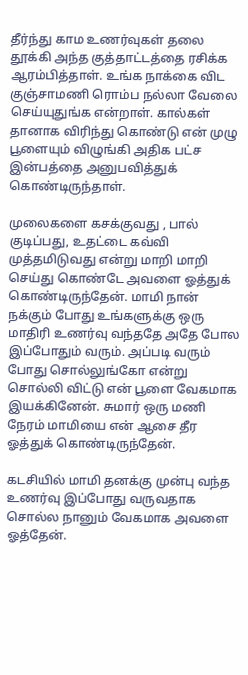தீர்ந்து காம உணர்வுகள் தலை தூக்கி அந்த குத்தாட்டத்தை ரசிக்க ஆரம்பித்தாள். உங்க நாக்கை விட குஞ்சாமணி ரொம்ப நல்லா வேலை செய்யுதுங்க என்றாள். கால்கள் தானாக விரிந்து கொண்டு என் முழு பூளையும் விழுங்கி அதிக பட்ச இன்பத்தை அனுபவித்துக் கொண்டிருந்தாள்.

முலைகளை கசக்குவது , பால் குடிப்பது, உதட்டை கவ்வி முத்தமிடுவது என்று மாறி மாறி செய்து கொண்டே அவளை ஓத்துக் கொண்டிருந்தேன். மாமி நான் நக்கும் போது உங்களுக்கு ஒரு மாதிரி உணர்வு வந்ததே அதே போல இப்போதும் வரும். அப்படி வரும் போது சொல்லுங்கோ என்று சொல்லி விட்டு என் பூளை வேகமாக இயக்கினேன். சுமார் ஒரு மணி நேரம் மாமியை என் ஆசை தீர ஓத்துக் கொண்டிருந்தேன்.

கடசியில் மாமி தனக்கு முன்பு வந்த உணர்வு இப்போது வருவதாக சொல்ல நானும் வேகமாக அவளை ஓத்தேன்.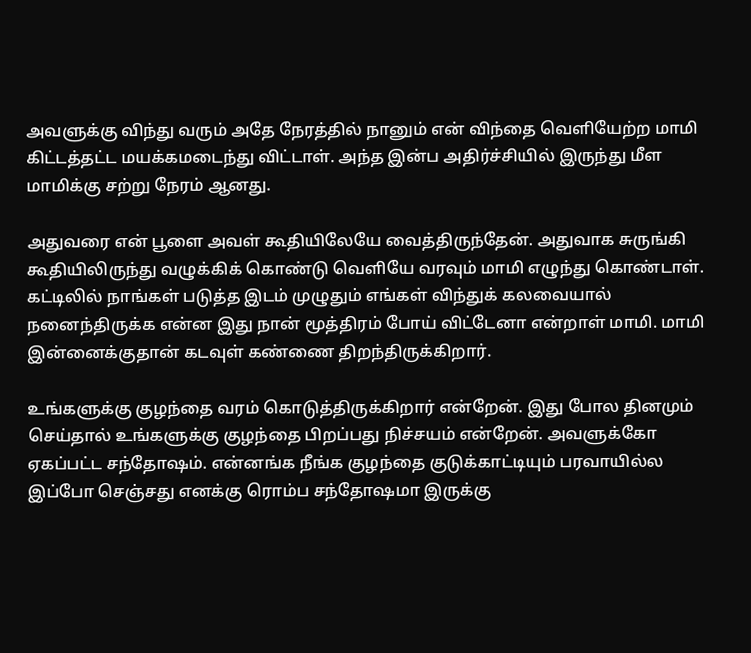அவளுக்கு விந்து வரும் அதே நேரத்தில் நானும் என் விந்தை வெளியேற்ற மாமி கிட்டத்தட்ட மயக்கமடைந்து விட்டாள். அந்த இன்ப அதிர்ச்சியில் இருந்து மீள மாமிக்கு சற்று நேரம் ஆனது.

அதுவரை என் பூளை அவள் கூதியிலேயே வைத்திருந்தேன். அதுவாக சுருங்கி கூதியிலிருந்து வழுக்கிக் கொண்டு வெளியே வரவும் மாமி எழுந்து கொண்டாள். கட்டிலில் நாங்கள் படுத்த இடம் முழுதும் எங்கள் விந்துக் கலவையால் நனைந்திருக்க என்ன இது நான் மூத்திரம் போய் விட்டேனா என்றாள் மாமி. மாமி இன்னைக்குதான் கடவுள் கண்ணை திறந்திருக்கிறார்.

உங்களுக்கு குழந்தை வரம் கொடுத்திருக்கிறார் என்றேன். இது போல தினமும் செய்தால் உங்களுக்கு குழந்தை பிறப்பது நிச்சயம் என்றேன். அவளுக்கோ ஏகப்பட்ட சந்தோஷம். என்னங்க நீங்க குழந்தை குடுக்காட்டியும் பரவாயில்ல இப்போ செஞ்சது எனக்கு ரொம்ப சந்தோஷமா இருக்கு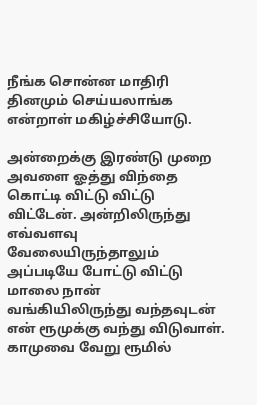நீங்க சொன்ன மாதிரி தினமும் செய்யலாங்க என்றாள் மகிழ்ச்சியோடு.

அன்றைக்கு இரண்டு முறை அவளை ஓத்து விந்தை கொட்டி விட்டு விட்டு விட்டேன். அன்றிலிருந்து எவ்வளவு வேலையிருந்தாலும் அப்படியே போட்டு விட்டு மாலை நான் வங்கியிலிருந்து வந்தவுடன் என் ரூமுக்கு வந்து விடுவாள். காமுவை வேறு ரூமில்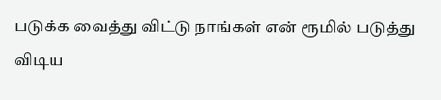படுக்க வைத்து விட்டு நாங்கள் என் ரூமில் படுத்து விடிய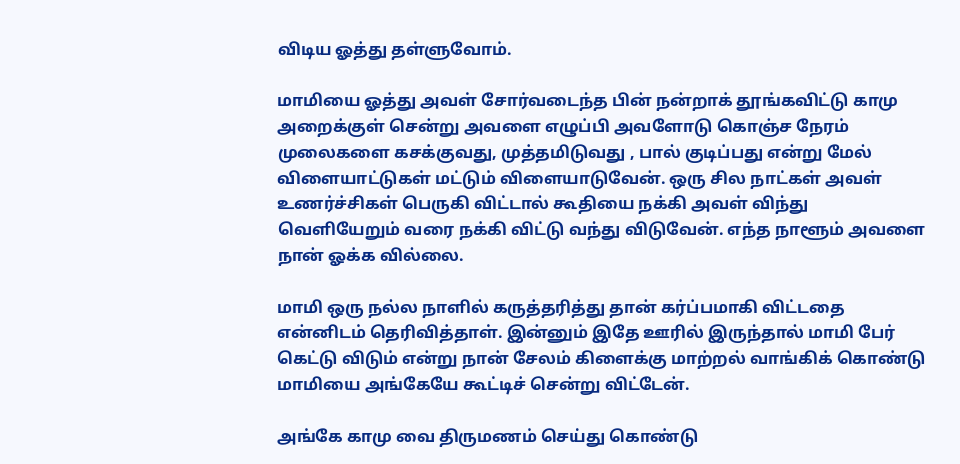விடிய ஓத்து தள்ளுவோம்.

மாமியை ஓத்து அவள் சோர்வடைந்த பின் நன்றாக் தூங்கவிட்டு காமு அறைக்குள் சென்று அவளை எழுப்பி அவளோடு கொஞ்ச நேரம் முலைகளை கசக்குவது, முத்தமிடுவது , பால் குடிப்பது என்று மேல் விளையாட்டுகள் மட்டும் விளையாடுவேன். ஒரு சில நாட்கள் அவள் உணர்ச்சிகள் பெருகி விட்டால் கூதியை நக்கி அவள் விந்து வெளியேறும் வரை நக்கி விட்டு வந்து விடுவேன். எந்த நாளூம் அவளை நான் ஓக்க வில்லை.

மாமி ஒரு நல்ல நாளில் கருத்தரித்து தான் கர்ப்பமாகி விட்டதை என்னிடம் தெரிவித்தாள். இன்னும் இதே ஊரில் இருந்தால் மாமி பேர் கெட்டு விடும் என்று நான் சேலம் கிளைக்கு மாற்றல் வாங்கிக் கொண்டு மாமியை அங்கேயே கூட்டிச் சென்று விட்டேன்.

அங்கே காமு வை திருமணம் செய்து கொண்டு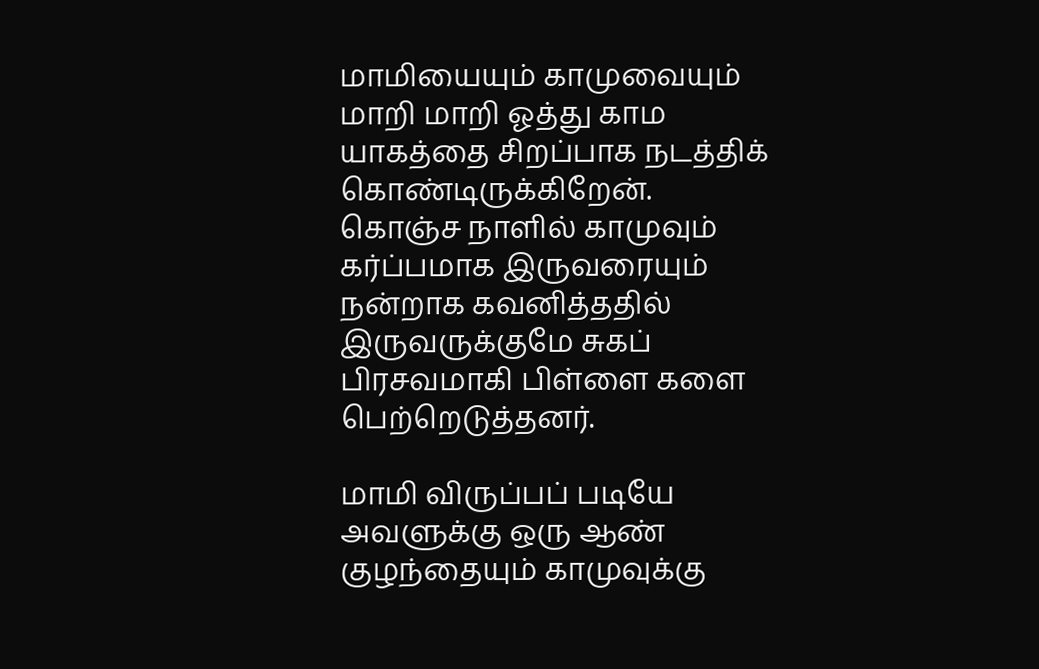மாமியையும் காமுவையும் மாறி மாறி ஓத்து காம யாகத்தை சிறப்பாக நடத்திக் கொண்டிருக்கிறேன். கொஞ்ச நாளில் காமுவும் கர்ப்பமாக இருவரையும் நன்றாக கவனித்ததில் இருவருக்குமே சுகப் பிரசவமாகி பிள்ளை களை பெற்றெடுத்தனர்.

மாமி விருப்பப் படியே அவளுக்கு ஒரு ஆண் குழந்தையும் காமுவுக்கு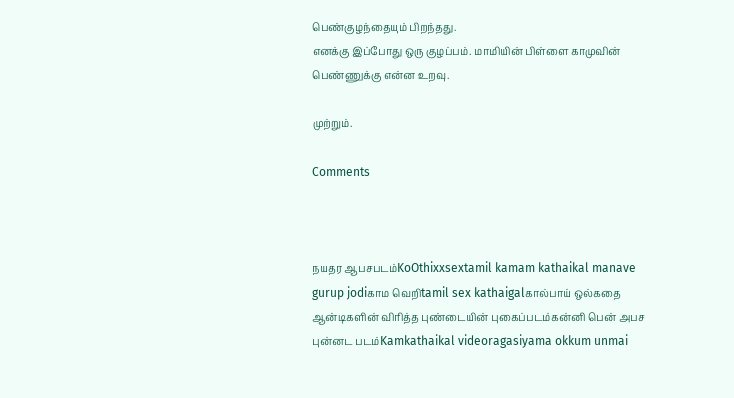பெண்குழந்தையும் பிறந்தது.
எனக்கு இப்போது ஒரு குழப்பம். மாமியின் பிள்ளை காமுவின் பெண்ணுக்கு என்ன உறவு.

முற்றும்.

Comments



நயதர ஆபசபடம்KoOthixxsextamil kamam kathaikal manave gurup jodiகாம வெறிtamil sex kathaigalகால்பாய் ஒல்கதை ஆன்டிகளின் விரித்த புண்டையின் புகைப்படம்கன்னி பென் அபச புன்னட படம்Kamkathaikal videoragasiyama okkum unmai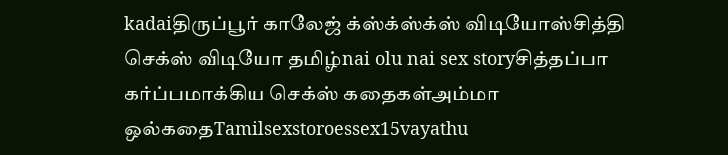kadaiதிருப்பூர் காலேஜ் க்ஸ்க்ஸ்க்ஸ் விடியோஸ்சித்தி செக்ஸ் விடியோ தமிழ்nai olu nai sex storyசித்தப்பா கர்ப்பமாக்கிய செக்ஸ் கதைகள்அம்மா ஒல்கதைTamilsexstoroessex15vayathu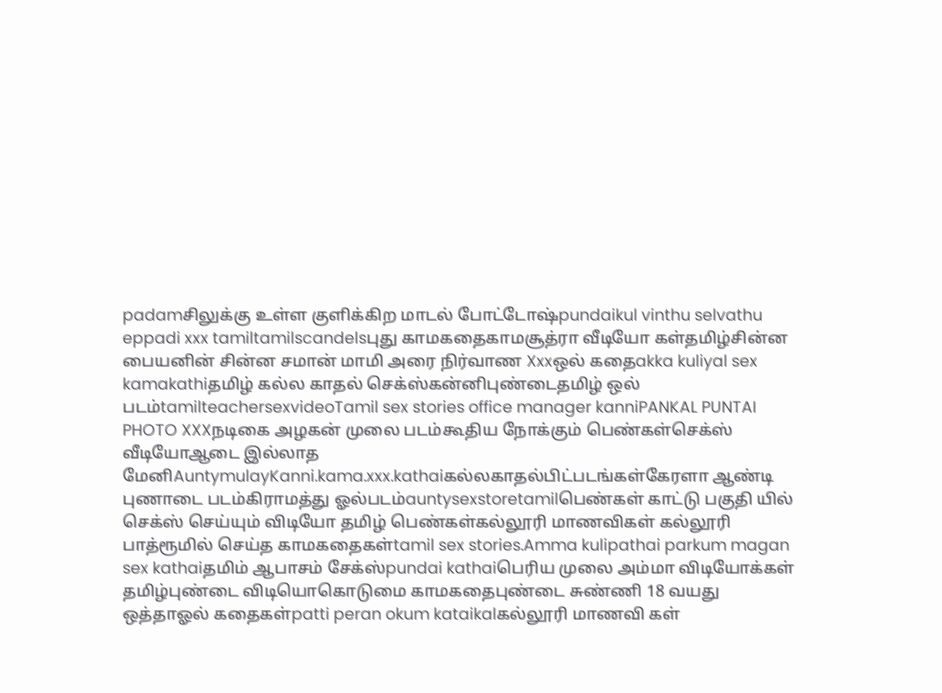padamசிலுக்கு உள்ள குளிக்கிற மாடல் போட்டோஷ்pundaikul vinthu selvathu eppadi xxx tamiltamilscandelsபுது காமகதைகாமசூத்ரா வீடியோ கள்தமிழ்சின்ன பையனின் சின்ன சமான் மாமி அரை நிர்வாண Xxxஒல் கதைakka kuliyal sex kamakathiதமிழ் கல்ல காதல் செக்ஸ்கன்னிபுண்டைதமிழ் ஒல் படம்tamilteachersexvideoTamil sex stories office manager kanniPANKAL PUNTAI PHOTO XXXநடிகை அழகன் முலை படம்கூதிய நோக்கும் பெண்கள்செக்ஸ் வீடியோஆடை இல்லாத மேனிAuntymulayKanni.kama.xxx.kathaiகல்லகாதல்பிட்படங்கள்கேரளா ஆண்டி புணாடை படம்கிராமத்து ஓல்படம்auntysexstoretamilபெண்கள் காட்டு பகுதி யில் செக்ஸ் செய்யும் விடியோ தமிழ் பெண்கள்கல்லூரி மாணவிகள் கல்லூரி பாத்ரூமில் செய்த காமகதைகள்tamil sex stories.Amma kulipathai parkum magan sex kathaiதமிம் ஆபாசம் சேக்ஸ்pundai kathaiபெரிய முலை அம்மா விடியோக்கள் தமிழ்புண்டை விடியொகொடுமை காமகதைபுண்டை சுண்ணி 18 வயது ஒத்தாஓல் கதைகள்patti peran okum kataikalகல்லூரி மாணவி கள்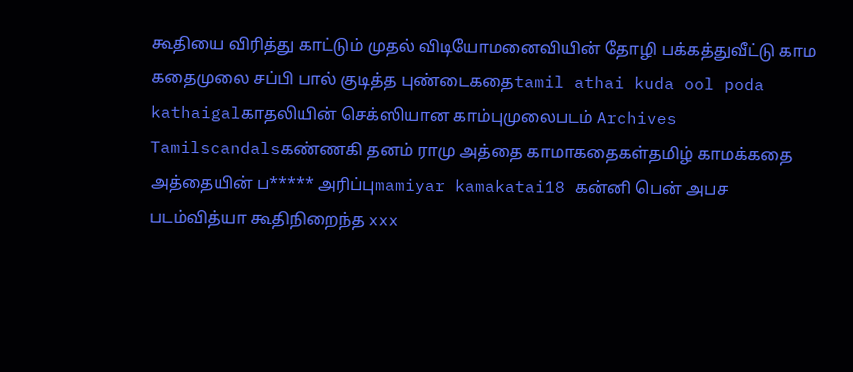கூதியை விரித்து காட்டும் முதல் விடியோமனைவியின் தோழி பக்கத்துவீட்டு காம கதைமுலை சப்பி பால் குடித்த புண்டைகதைtamil athai kuda ool poda kathaigalகாதலியின் செக்ஸியான காம்புமுலைபடம் Archives Tamilscandalsகண்ணகி தனம் ராமு அத்தை காமாகதைகள்தமிழ் காமக்கதை அத்தையின் ப***** அரிப்புmamiyar kamakatai18 கன்னி பென் அபச படம்வித்யா கூதிநிறைந்த xxx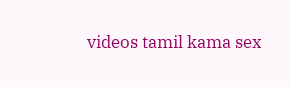videos tamil kama sex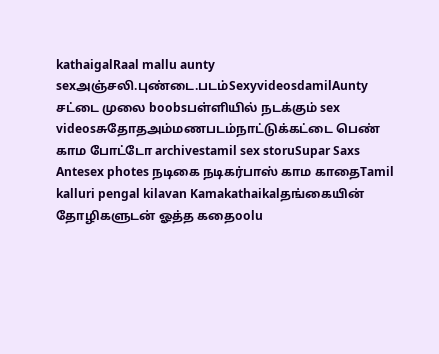kathaigalRaal mallu aunty sexஅஞ்சலி.புண்டை.படம்SexyvideosdamilAunty சட்டை முலை boobsபள்ளியில் நடக்கும் sex videosசுதோதஅம்மணபடம்நாட்டுக்கட்டை பெண் காம போட்டோ archivestamil sex storuSupar Saxs Antesex photes நடிகை நடிகர்பாஸ் காம காதைTamil kalluri pengal kilavan Kamakathaikalதங்கையின் தோழிகளுடன் ஓத்த கதைoolu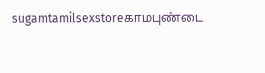sugamtamilsexstoreகாமபுண்டை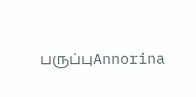பருப்புAnnorina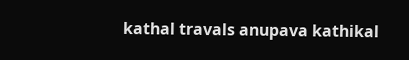kathal travals anupava kathikal